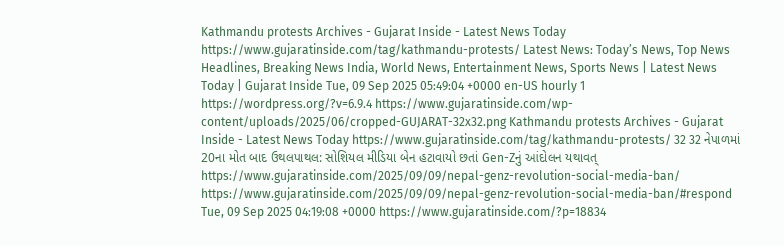Kathmandu protests Archives - Gujarat Inside - Latest News Today https://www.gujaratinside.com/tag/kathmandu-protests/ Latest News: Today’s News, Top News Headlines, Breaking News India, World News, Entertainment News, Sports News | Latest News Today | Gujarat Inside Tue, 09 Sep 2025 05:49:04 +0000 en-US hourly 1 https://wordpress.org/?v=6.9.4 https://www.gujaratinside.com/wp-content/uploads/2025/06/cropped-GUJARAT-32x32.png Kathmandu protests Archives - Gujarat Inside - Latest News Today https://www.gujaratinside.com/tag/kathmandu-protests/ 32 32 નેપાળમાં 20ના મોત બાદ ઉથલપાથલ: સોશિયલ મીડિયા બેન હટાવાયો છતાં Gen-Zનું આંદોલન યથાવત્ https://www.gujaratinside.com/2025/09/09/nepal-genz-revolution-social-media-ban/ https://www.gujaratinside.com/2025/09/09/nepal-genz-revolution-social-media-ban/#respond Tue, 09 Sep 2025 04:19:08 +0000 https://www.gujaratinside.com/?p=18834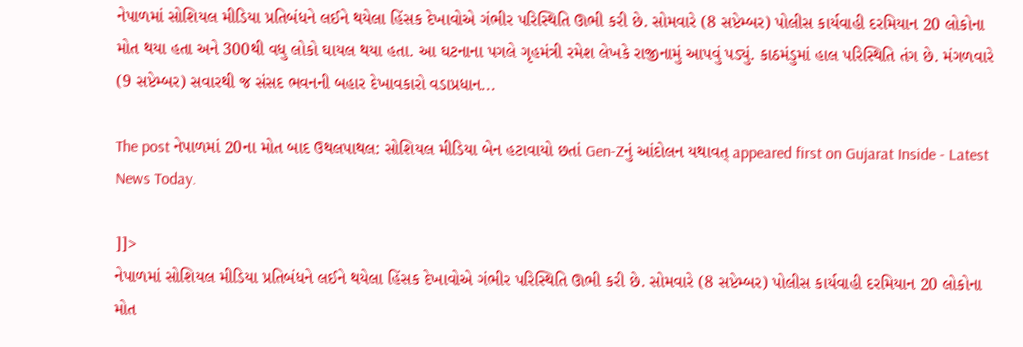નેપાળમાં સોશિયલ મીડિયા પ્રતિબંધને લઈને થયેલા હિંસક દેખાવોએ ગંભીર પરિસ્થિતિ ઊભી કરી છે. સોમવારે (8 સપ્ટેમ્બર) પોલીસ કાર્યવાહી દરમિયાન 20 લોકોના મોત થયા હતા અને 300થી વધુ લોકો ઘાયલ થયા હતા. આ ઘટનાના પગલે ગૃહમંત્રી રમેશ લેખકે રાજીનામું આપવું પડ્યું. કાઠમંડુમાં હાલ પરિસ્થિતિ તંગ છે. મંગળવારે (9 સપ્ટેમ્બર) સવારથી જ સંસદ ભવનની બહાર દેખાવકારો વડાપ્રધાન...

The post નેપાળમાં 20ના મોત બાદ ઉથલપાથલ: સોશિયલ મીડિયા બેન હટાવાયો છતાં Gen-Zનું આંદોલન યથાવત્ appeared first on Gujarat Inside - Latest News Today.

]]>
નેપાળમાં સોશિયલ મીડિયા પ્રતિબંધને લઈને થયેલા હિંસક દેખાવોએ ગંભીર પરિસ્થિતિ ઊભી કરી છે. સોમવારે (8 સપ્ટેમ્બર) પોલીસ કાર્યવાહી દરમિયાન 20 લોકોના મોત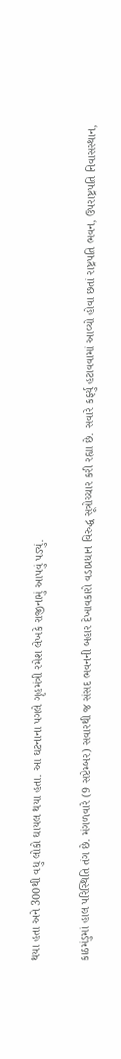થયા હતા અને 300થી વધુ લોકો ઘાયલ થયા હતા. આ ઘટનાના પગલે ગૃહમંત્રી રમેશ લેખકે રાજીનામું આપવું પડ્યું.

કાઠમંડુમાં હાલ પરિસ્થિતિ તંગ છે. મંગળવારે (9 સપ્ટેમ્બર) સવારથી જ સંસદ ભવનની બહાર દેખાવકારો વડાપ્રધાન વિરુદ્ધ સૂત્રોચ્ચાર કરી રહ્યા છે. સવારે કર્ફ્યુ હટાવવામાં આવ્યો હોવા છતાં રાષ્ટ્રપતિ ભવન, ઉપરાષ્ટ્રપતિ નિવાસસ્થાન,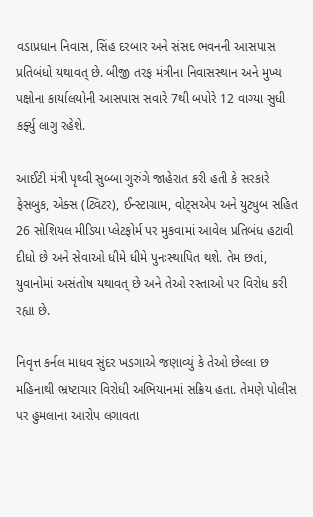વડાપ્રધાન નિવાસ, સિંહ દરબાર અને સંસદ ભવનની આસપાસ પ્રતિબંધો યથાવત્ છે. બીજી તરફ મંત્રીના નિવાસસ્થાન અને મુખ્ય પક્ષોના કાર્યાલયોની આસપાસ સવારે 7થી બપોરે 12 વાગ્યા સુધી કર્ફ્યુ લાગુ રહેશે.

આઈટી મંત્રી પૃથ્વી સુબ્બા ગુરુંગે જાહેરાત કરી હતી કે સરકારે ફેસબુક, એક્સ (ટ્વિટર), ઈન્સ્ટાગ્રામ, વોટ્સએપ અને યુટ્યુબ સહિત 26 સોશિયલ મીડિયા પ્લેટફોર્મ પર મુકવામાં આવેલ પ્રતિબંધ હટાવી દીધો છે અને સેવાઓ ધીમે ધીમે પુનઃસ્થાપિત થશે. તેમ છતાં, યુવાનોમાં અસંતોષ યથાવત્ છે અને તેઓ રસ્તાઓ પર વિરોધ કરી રહ્યા છે.

નિવૃત્ત કર્નલ માધવ સુંદર ખડગાએ જણાવ્યું કે તેઓ છેલ્લા છ મહિનાથી ભ્રષ્ટાચાર વિરોધી અભિયાનમાં સક્રિય હતા. તેમણે પોલીસ પર હુમલાના આરોપ લગાવતા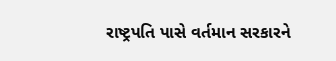રાષ્ટ્રપતિ પાસે વર્તમાન સરકારને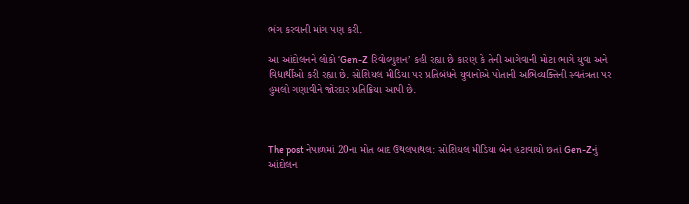ભંગ કરવાની માંગ પણ કરી.

આ આંદોલનને લોકો ‘Gen-Z રિવોલ્યુશન’ કહી રહ્યા છે કારણ કે તેની આગેવાની મોટા ભાગે યુવા અને વિદ્યાર્થીઓ કરી રહ્યા છે. સોશિયલ મીડિયા પર પ્રતિબંધને યુવાનોએ પોતાની અભિવ્યક્તિની સ્વતંત્રતા પર હુમલો ગણાવીને જોરદાર પ્રતિક્રિયા આપી છે.



The post નેપાળમાં 20ના મોત બાદ ઉથલપાથલ: સોશિયલ મીડિયા બેન હટાવાયો છતાં Gen-Zનું આંદોલન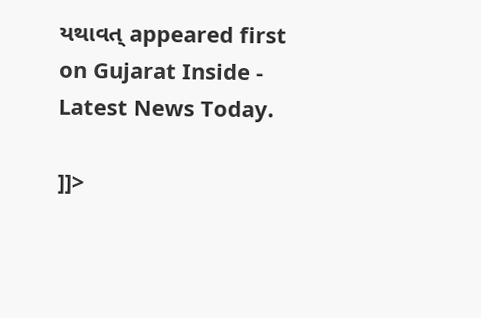યથાવત્ appeared first on Gujarat Inside - Latest News Today.

]]>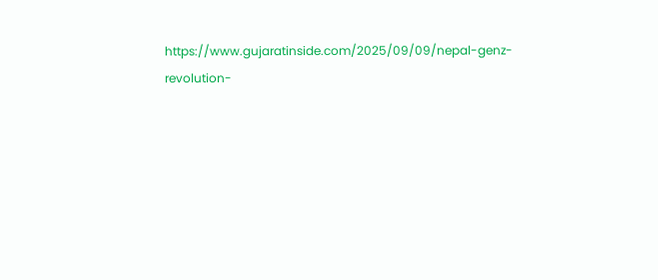https://www.gujaratinside.com/2025/09/09/nepal-genz-revolution-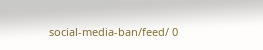social-media-ban/feed/ 0